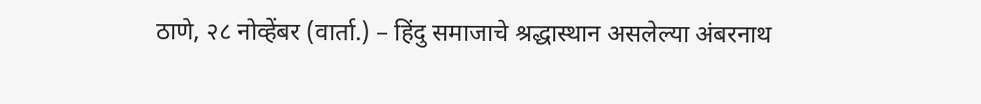ठाणे, २८ नोव्हेंबर (वार्ता.) – हिंदु समाजाचे श्रद्धास्थान असलेल्या अंबरनाथ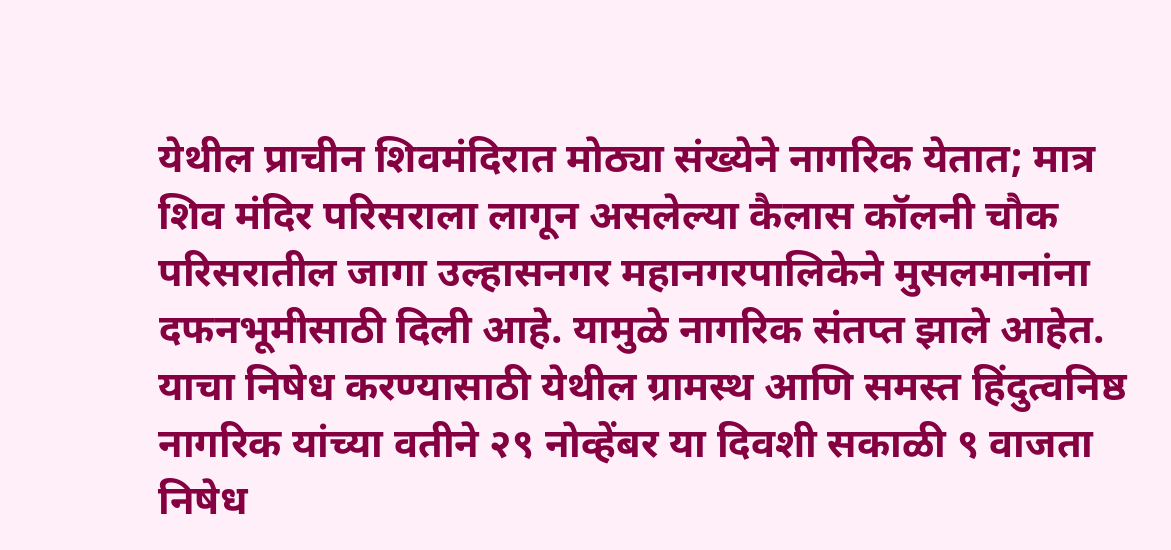येथील प्राचीन शिवमंदिरात मोठ्या संख्येने नागरिक येतात; मात्र शिव मंदिर परिसराला लागून असलेल्या कैलास कॉलनी चौक परिसरातील जागा उल्हासनगर महानगरपालिकेने मुसलमानांना दफनभूमीसाठी दिली आहे. यामुळे नागरिक संतप्त झाले आहेत. याचा निषेध करण्यासाठी येथील ग्रामस्थ आणि समस्त हिंदुत्वनिष्ठ नागरिक यांच्या वतीने २९ नोव्हेंबर या दिवशी सकाळी ९ वाजता निषेध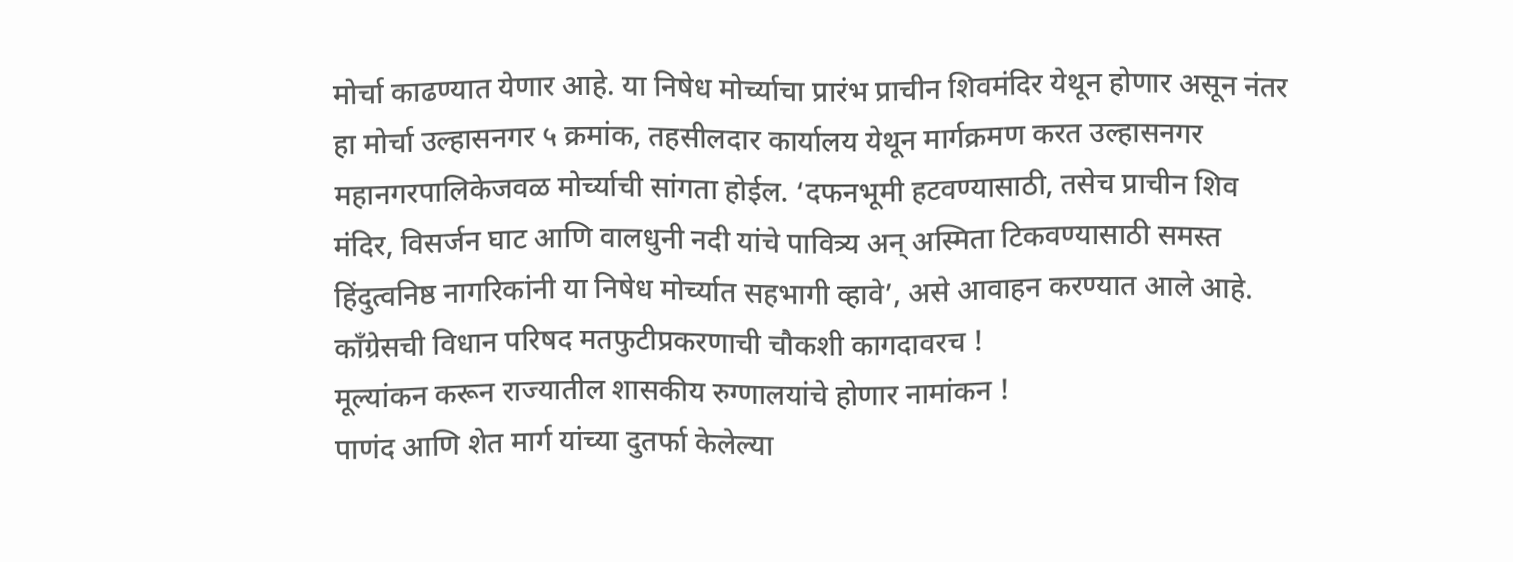मोर्चा काढण्यात येणार आहे. या निषेध मोर्च्याचा प्रारंभ प्राचीन शिवमंदिर येथून होणार असून नंतर हा मोर्चा उल्हासनगर ५ क्रमांक, तहसीलदार कार्यालय येथून मार्गक्रमण करत उल्हासनगर महानगरपालिकेजवळ मोर्च्याची सांगता होईल. ‘दफनभूमी हटवण्यासाठी, तसेच प्राचीन शिव मंदिर, विसर्जन घाट आणि वालधुनी नदी यांचे पावित्र्य अन् अस्मिता टिकवण्यासाठी समस्त हिंदुत्वनिष्ठ नागरिकांनी या निषेध मोर्च्यात सहभागी व्हावे’, असे आवाहन करण्यात आले आहे.
काँग्रेसची विधान परिषद मतफुटीप्रकरणाची चौकशी कागदावरच !
मूल्यांकन करून राज्यातील शासकीय रुग्णालयांचे होणार नामांकन !
पाणंद आणि शेत मार्ग यांच्या दुतर्फा केलेल्या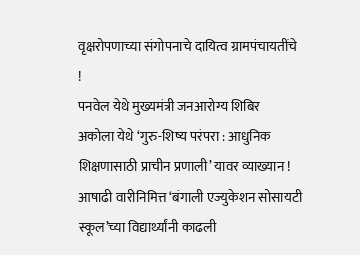वृक्षरोपणाच्या संगोपनाचे दायित्व ग्रामपंचायतींचे !
पनवेल येथे मुख्यमंत्री जनआरोग्य शिबिर
अकोला येथे ‘गुरु-शिष्य परंपरा : आधुनिक शिक्षणासाठी प्राचीन प्रणाली’ यावर व्याख्यान !
आषाढी वारीनिमित्त ‘बंगाली एज्युकेशन सोसायटी स्कूल’च्या विद्यार्थ्यांनी काढली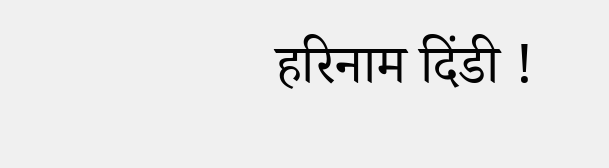हरिनाम दिंडी !